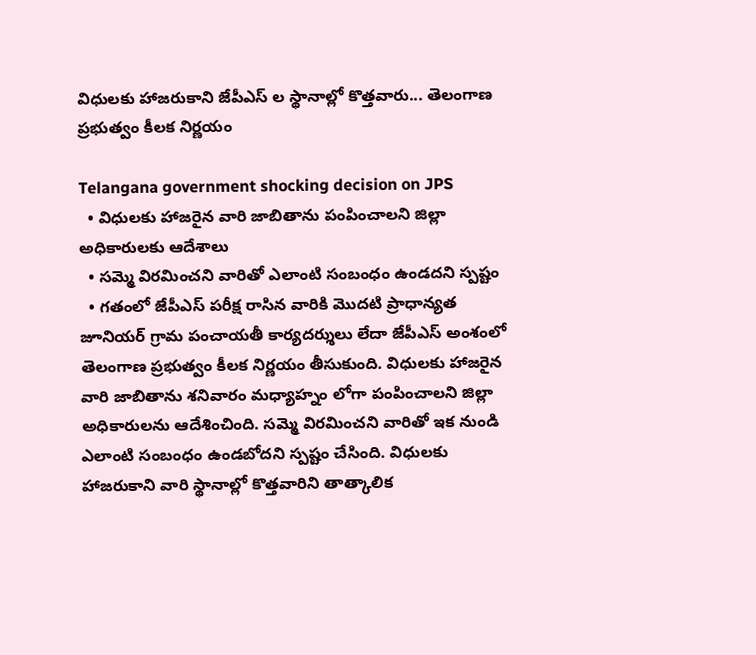విధులకు హాజరుకాని జేపీఎస్ ల స్థానాల్లో కొత్తవారు... తెలంగాణ ప్రభుత్వం కీలక నిర్ణయం

Telangana government shocking decision on JPS
  • విధులకు హాజరైన వారి జాబితాను పంపించాలని జిల్లా అధికారులకు ఆదేశాలు
  • సమ్మె విరమించని వారితో ఎలాంటి సంబంధం ఉండదని స్పష్టం
  • గతంలో జేపీఎస్ పరీక్ష రాసిన వారికి మొదటి ప్రాధాన్యత
జూనియర్ గ్రామ పంచాయతీ కార్యదర్శులు లేదా జేపీఎస్ అంశంలో తెలంగాణ ప్రభుత్వం కీలక నిర్ణయం తీసుకుంది. విధులకు హాజరైన వారి జాబితాను శనివారం మధ్యాహ్నం లోగా పంపించాలని జిల్లా అధికారులను ఆదేశించింది. సమ్మె విరమించని వారితో ఇక నుండి ఎలాంటి సంబంధం ఉండబోదని స్పష్టం చేసింది. విధులకు హాజరుకాని వారి స్థానాల్లో కొత్తవారిని తాత్కాలిక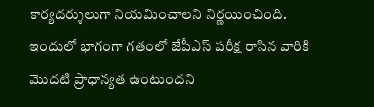కార్యదర్శులుగా నియమించాలని నిర్ణయించింది. ఇందులో భాగంగా గతంలో జేపీఎస్ పరీక్ష రాసిన వారికి మొదటి ప్రాధాన్యత ఉంటుందని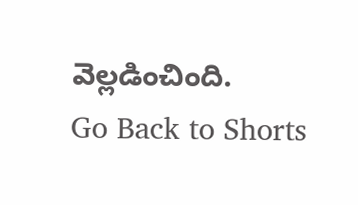వెల్లడించింది.
Go Back to Shorts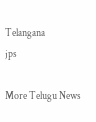Telangana
jps

More Telugu News